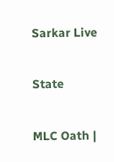Sarkar Live

State

MLC Oath |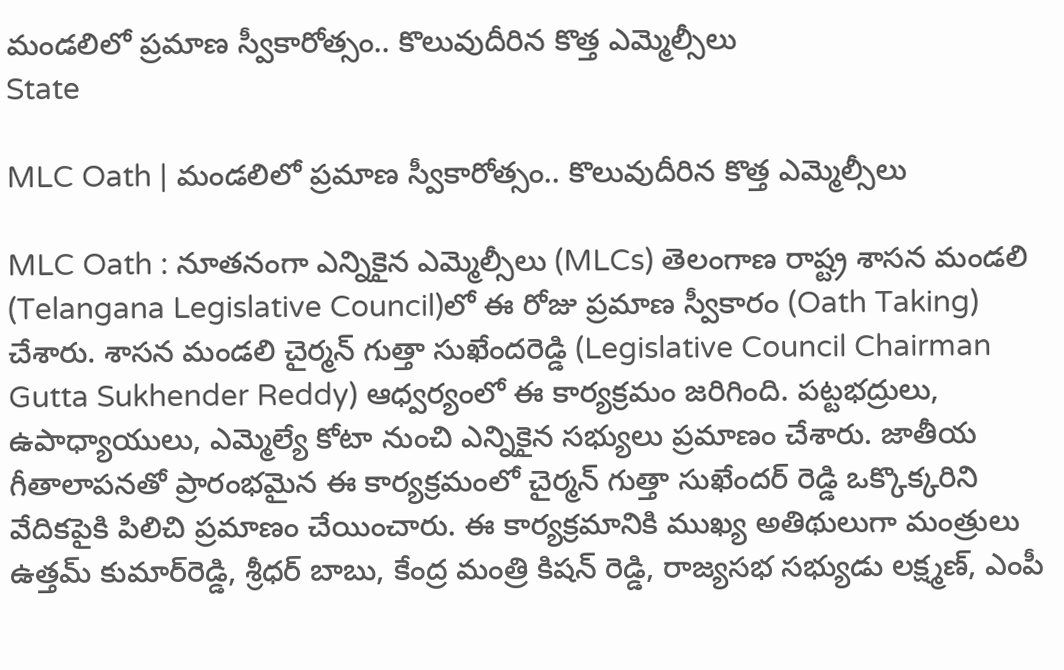మండ‌లిలో ప్ర‌మాణ స్వీకారోత్సం.. కొలువుదీరిన కొత్త ఎమ్మెల్సీలు
State

MLC Oath | మండ‌లిలో ప్ర‌మాణ స్వీకారోత్సం.. కొలువుదీరిన కొత్త ఎమ్మెల్సీలు

MLC Oath : నూతనంగా ఎన్నికైన ఎమ్మెల్సీలు (MLCs) తెలంగాణ రాష్ట్ర శాసన మండలి (Telangana Legislative Council)లో ఈ రోజు ప్రమాణ స్వీకారం (Oath Taking) చేశారు. శాసన మండలి చైర్మన్ గుత్తా సుఖేందరెడ్డి (Legislative Council Chairman Gutta Sukhender Reddy) ఆధ్వర్యంలో ఈ కార్య‌క్ర‌మం జ‌రిగింది. పట్టభద్రులు, ఉపాధ్యాయులు, ఎమ్మెల్యే కోటా నుంచి ఎన్నికైన సభ్యులు ప్రమాణం చేశారు. జాతీయ గీతాలాపనతో ప్రారంభమైన ఈ కార్య‌క్ర‌మంలో చైర్మన్ గుత్తా సుఖేందర్ రెడ్డి ఒక్కొక్కరిని వేదికపైకి పిలిచి ప్రమాణం చేయించారు. ఈ కార్యక్రమానికి ముఖ్య అతిథులుగా మంత్రులు ఉత్తమ్ కుమార్‌రెడ్డి, శ్రీధర్ బాబు, కేంద్ర మంత్రి కిషన్ రెడ్డి, రాజ్యసభ సభ్యుడు లక్ష్మణ్, ఎంపీ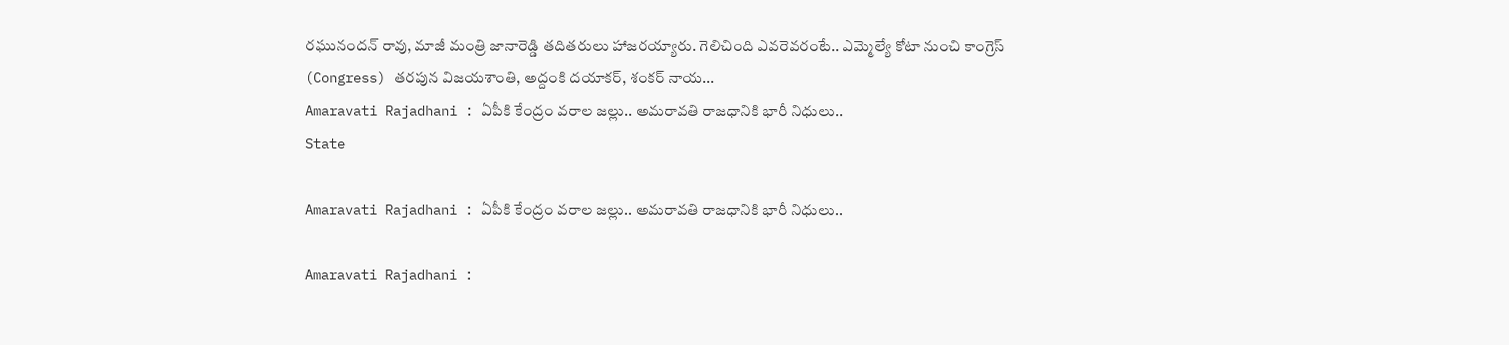రఘునందన్ రావు, మాజీ మంత్రి జానారెడ్డి తదితరులు హాజరయ్యారు. గెలిచింది ఎవ‌రెవ‌రంటే.. ఎమ్మెల్యే కోటా నుంచి కాంగ్రెస్ (Congress) తరపున విజయశాంతి, అద్దంకి దయాకర్, శంకర్ నాయ...
Amaravati Rajadhani : ఏపీకి కేంద్రం వరాల జల్లు.. అమరావతి రాజధానికి భారీ నిధులు..
State

Amaravati Rajadhani : ఏపీకి కేంద్రం వరాల జల్లు.. అమరావతి రాజధానికి భారీ నిధులు..

Amaravati Rajadhani :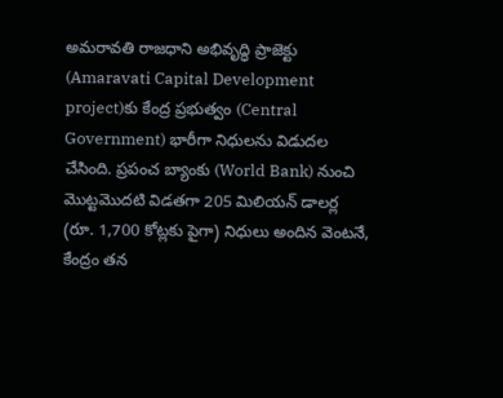అమరావతి రాజధాని అభివృద్ధి ప్రాజెక్టు (Amaravati Capital Development project)కు కేంద్ర ప్రభుత్వం (Central Government) భారీగా నిధులను విడుదల చేసింది. ప్రపంచ బ్యాంకు (World Bank) నుంచి మొట్టమొదటి విడతగా 205 మిలియన్ డాలర్ల (రూ. 1,700 కోట్లకు పైగా) నిధులు అందిన వెంటనే, కేంద్రం తన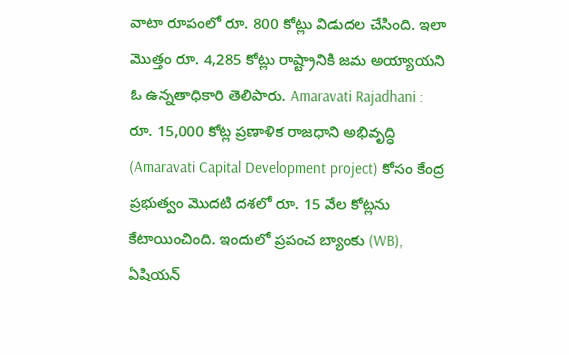వాటా రూపంలో రూ. 800 కోట్లు విడుదల చేసింది. ఇలా మొత్తం రూ. 4,285 కోట్లు రాష్ట్రానికి జమ అయ్యాయని ఓ ఉన్న‌తాధికారి తెలిపారు. Amaravati Rajadhani : రూ. 15,000 కోట్ల ప్రణాళిక రాజధాని అభివృద్ధి (Amaravati Capital Development project) కోసం కేంద్ర ప్రభుత్వం మొదటి దశలో రూ. 15 వేల‌ కోట్లను కేటాయించింది. ఇందులో ప్రపంచ బ్యాంకు (WB), ఏషియన్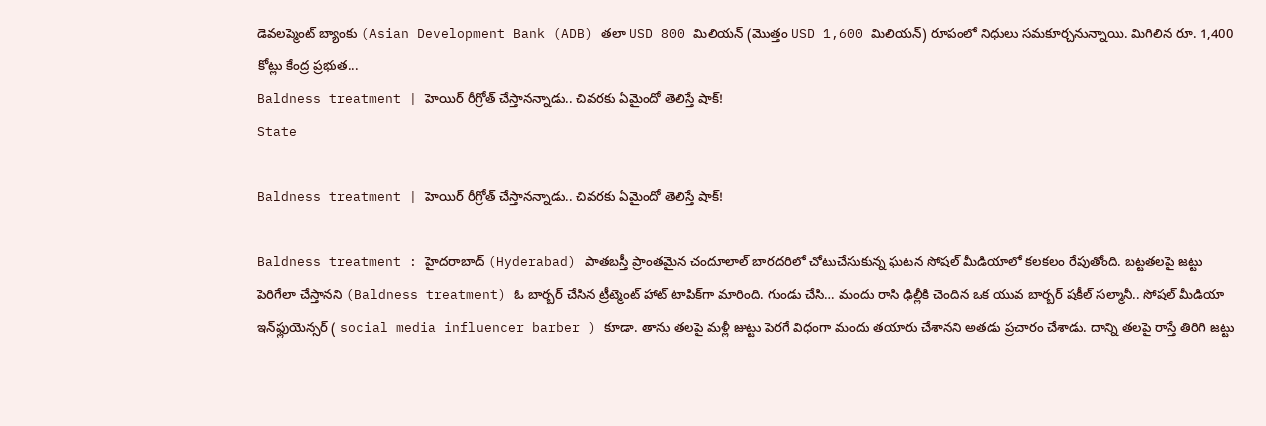డెవలప్మెంట్ బ్యాంకు (Asian Development Bank (ADB) తలా USD 800 మిలియన్ (మొత్తం USD 1,600 మిలియన్) రూపంలో నిధులు సమకూర్చనున్నాయి. మిగిలిన రూ. 1,400 కోట్లు కేంద్ర ప్రభుత...
Baldness treatment | హెయిర్ రీగ్రోత్ చేస్తాన‌న్నాడు.. చివ‌ర‌కు ఏమైందో తెలిస్తే షాక్!
State

Baldness treatment | హెయిర్ రీగ్రోత్ చేస్తాన‌న్నాడు.. చివ‌ర‌కు ఏమైందో తెలిస్తే షాక్!

Baldness treatment : హైదరాబాద్ (Hyderabad) పాతబస్తీ ప్రాంతమైన చందూలాల్ బారదరిలో చోటుచేసుకున్న ఘటన సోషల్ మీడియాలో క‌ల‌క‌లం రేపుతోంది. బ‌ట్ట‌త‌ల‌పై జ‌ట్టు పెరిగేలా చేస్తాన‌ని (Baldness treatment) ఓ బార్బ‌ర్ చేసిన ట్రీట్మెంట్ హాట్ టాపిక్‌గా మారింది. గుండు చేసి… మందు రాసి ఢిల్లీకి చెందిన ఒక యువ బార్బర్ ష‌కీల్ స‌ల్మానీ.. సోష‌ల్ మీడియా ఇన్‌ఫ్లుయెన్సర్ ( social media influencer barber ) కూడా. తాను తలపై మళ్లీ జుట్టు పెరగే విధంగా మందు తయారు చేశానని అతడు ప్ర‌చారం చేశాడు. దాన్ని తలపై రాస్తే తిరిగి జ‌ట్టు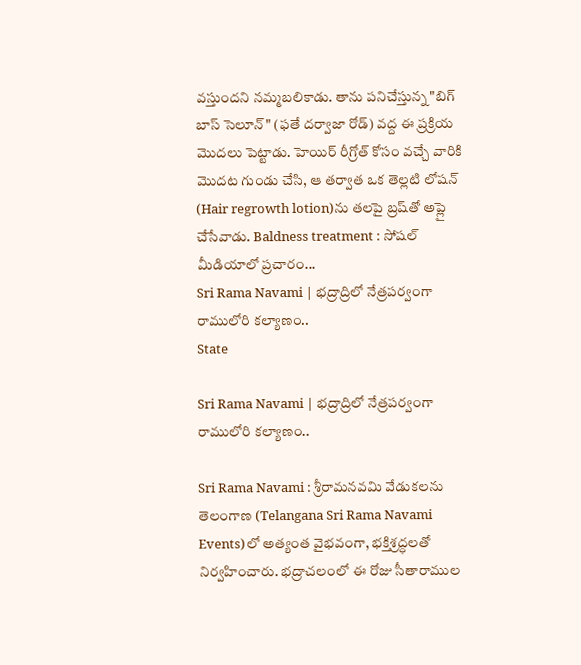వ‌స్తుంద‌ని న‌మ్మ‌బ‌లికాడు. తాను పనిచేస్తున్న "బిగ్ బాస్ సెలూన్" (ఫతే దర్వాజా రోడ్) వద్ద ఈ ప్రక్రియ మొదలు పెట్టాడు. హెయిర్ రీగ్రోత్ కోసం వ‌చ్చే వారికి మొదట గుండు చేసి, ఆ తర్వాత ఒక తెల్లటి లోషన్ (Hair regrowth lotion)ను తలపై బ్రష్‌తో అప్లై చేసేవాడు. Baldness treatment : సోషల్ మీడియాలో ప్రచారం...
Sri Rama Navami | భ‌ద్రాద్రిలో నేత్ర‌ప‌ర్వంగా రాములోరి కల్యాణం..
State

Sri Rama Navami | భ‌ద్రాద్రిలో నేత్ర‌ప‌ర్వంగా రాములోరి కల్యాణం..

Sri Rama Navami : శ్రీరామనవమి వేడుకలను తెలంగాణ (Telangana Sri Rama Navami Events)లో అత్యంత వైభవంగా, భక్తిశ్రద్ధలతో నిర్వ‌హించారు. భద్రాచలంలో ఈ రోజు సీతారాముల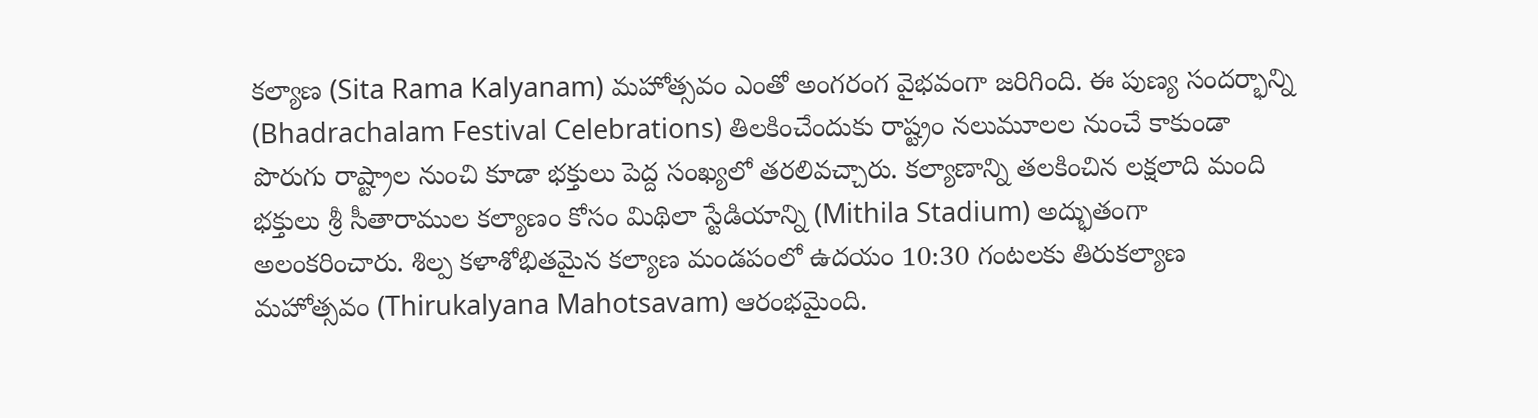కల్యాణ (Sita Rama Kalyanam) మహోత్సవం ఎంతో అంగరంగ వైభవంగా జరిగింది. ఈ పుణ్య సందర్భాన్ని (Bhadrachalam Festival Celebrations) తిలకించేందుకు రాష్ట్రం నలుమూలల నుంచే కాకుండా పొరుగు రాష్ట్రాల నుంచి కూడా భక్తులు పెద్ద సంఖ్యలో తరలివచ్చారు. క‌ల్యాణాన్ని త‌ల‌కించిన ల‌క్ష‌లాది మంది భక్తులు శ్రీ సీతారాముల కల్యాణం కోసం మిథిలా స్టేడియాన్ని (Mithila Stadium) అద్భుతంగా అలంకరించారు. శిల్ప కళాశోభితమైన కల్యాణ మండపంలో ఉదయం 10:30 గంటలకు తిరుకల్యాణ మహోత్సవం (Thirukalyana Mahotsavam) ఆరంభమైంది.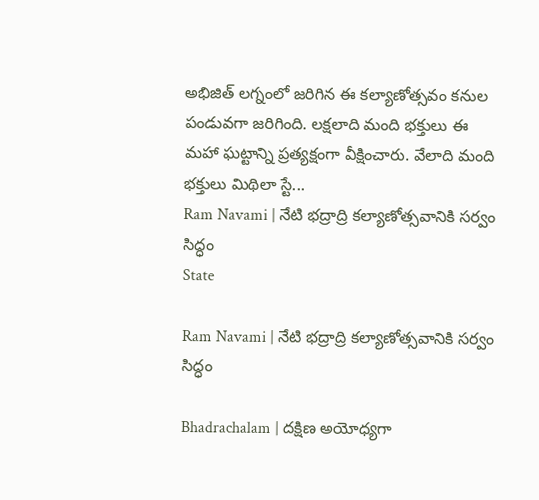అభిజిత్ లగ్నంలో జరిగిన ఈ కల్యాణోత్సవం కనుల‌ పండువగా జరిగింది. లక్షలాది మంది భక్తులు ఈ మ‌హా ఘ‌ట్టాన్ని ప్రత్యక్షంగా వీక్షించారు. వేలాది మంది భక్తులు మిథిలా స్టే...
Ram Navami | నేటి భద్రాద్రి కల్యాణోత్సవానికి సర్వం సిద్ధం
State

Ram Navami | నేటి భద్రాద్రి కల్యాణోత్సవానికి సర్వం సిద్ధం

Bhadrachalam | దక్షిణ అయోధ్యగా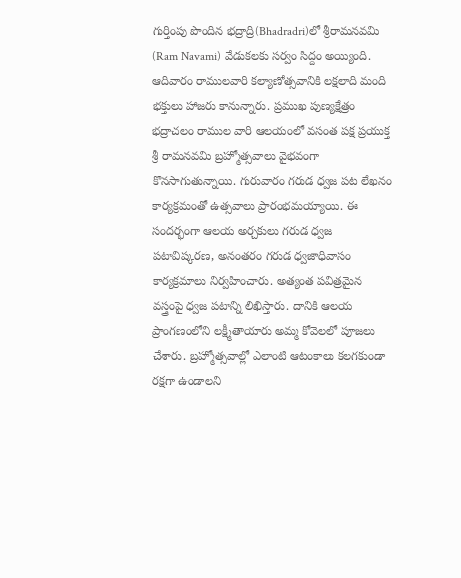గుర్తింపు పొందిన భద్రాద్రి(Bhadradri)లో శ్రీరామనవమి (Ram Navami) వేడుకలకు సర్వం సిద్దం అయ్యింది. ఆదివారం రాములవారి కల్యాణోత్సవానికి లక్షలాది మంది భక్తులు హాజరు కానున్నారు. ప్రముఖ పుణ్యక్షేత్రం భద్రాచలం రాముల వారి ఆలయంలో వసంత పక్ష ప్రయుక్త శ్రీ రామనవమి బ్రహ్మోత్సవాలు వైభవంగా కొనసాగుతున్నాయి. గురువారం గరుడ ధ్వజ పట లేఖనం కార్యక్రమంతో ఉత్సవాలు ప్రారంభమయ్యాయి. ఈ సందర్భంగా ఆలయ అర్చకులు గరుడ ధ్వజ పటావిష్కరణ, అనంతరం గరుడ ధ్వజాధివాసం కార్యక్రమాలు నిర్వహించారు. అత్యంత పవిత్రమైన వస్త్రంపై ధ్వజ పటాన్ని లిఖిస్తారు. దానికి ఆలయ ప్రాంగణంలోని లక్ష్మీతాయారు అమ్మ కోవెలలో పూజలు చేశారు. బ్రహ్మోత్సవాల్లో ఎలాంటి ఆటంకాలు కలగకుండా రక్షగా ఉండాలని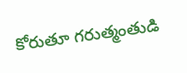కోరుతూ గరుత్మంతుడి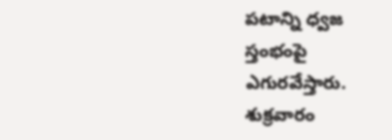పటాన్ని ధ్వజ స్తంభంపై ఎగురవేస్తారు. శుక్రవారం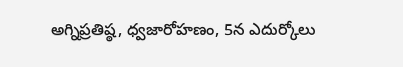అగ్నిప్రతిష్ఠ, ధ్వజారోహణం, 5న ఎదుర్కోలు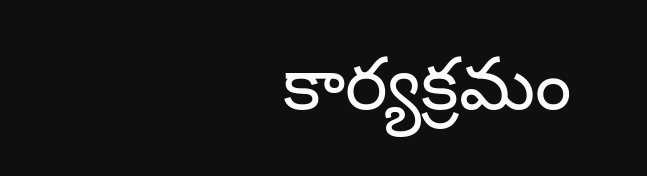కార్యక్రమం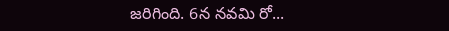జరిగింది. 6న నవమి రో...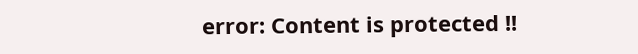error: Content is protected !!